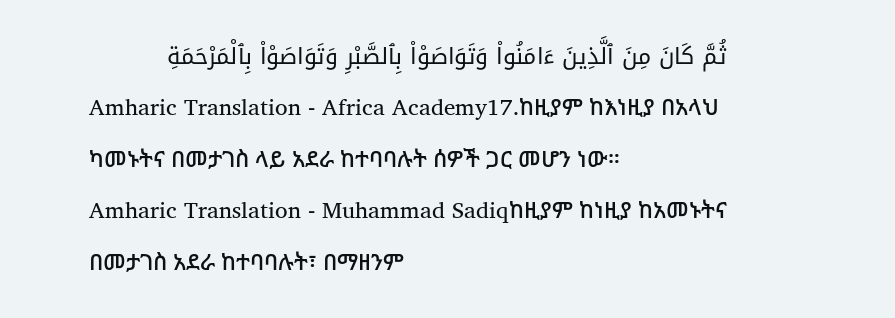ثُمَّ كَانَ مِنَ ٱلَّذِينَ ءَامَنُوا۟ وَتَوَاصَوْا۟ بِٱلصَّبْرِ وَتَوَاصَوْا۟ بِٱلْمَرْحَمَةِ
Amharic Translation - Africa Academy17.ከዚያም ከእነዚያ በአላህ ካመኑትና በመታገስ ላይ አደራ ከተባባሉት ሰዎች ጋር መሆን ነው።
Amharic Translation - Muhammad Sadiqከዚያም ከነዚያ ከአመኑትና በመታገስ አደራ ከተባባሉት፣ በማዘንም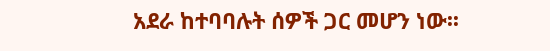አደራ ከተባባሉት ሰዎች ጋር መሆን ነው፡፡